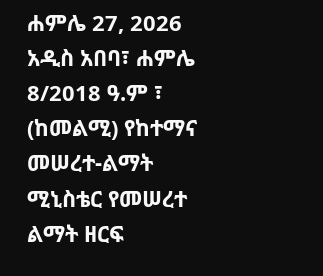ሐምሌ 27, 2026
አዲስ አበባ፣ ሐምሌ 8/2018 ዓ.ም ፣ (ከመልሚ) የከተማና መሠረተ-ልማት ሚኒስቴር የመሠረተ ልማት ዘርፍ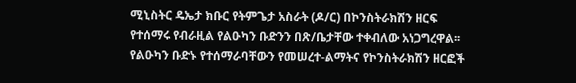ሚኒስትር ዴኤታ ክቡር የትምጌታ አስራት (ዶ/ር) በኮንስትራክሽን ዘርፍ የተሰማሩ የብራዚል የልዑካን ቡድንን በጽ/ቤታቸው ተቀብለው አነጋግረዋል፡፡
የልዑካን ቡድኑ የተሰማራባቸውን የመሠረተ-ልማትና የኮንስትራክሽን ዘርፎች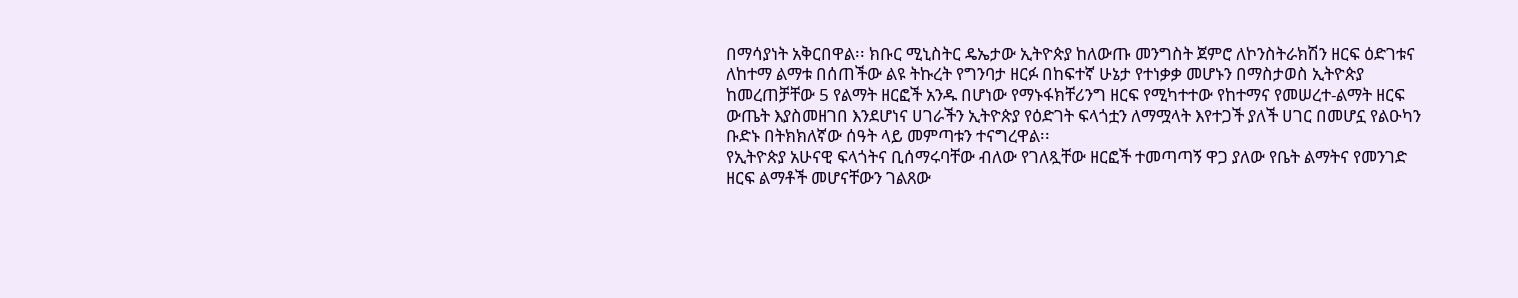በማሳያነት አቅርበዋል፡፡ ክቡር ሚኒስትር ዴኤታው ኢትዮጵያ ከለውጡ መንግስት ጀምሮ ለኮንስትራክሽን ዘርፍ ዕድገቱና ለከተማ ልማቱ በሰጠችው ልዩ ትኩረት የግንባታ ዘርፉ በከፍተኛ ሁኔታ የተነቃቃ መሆኑን በማስታወስ ኢትዮጵያ ከመረጠቻቸው 5 የልማት ዘርፎች አንዱ በሆነው የማኑፋክቸሪንግ ዘርፍ የሚካተተው የከተማና የመሠረተ-ልማት ዘርፍ ውጤት እያስመዘገበ እንደሆነና ሀገራችን ኢትዮጵያ የዕድገት ፍላጎቷን ለማሟላት እየተጋች ያለች ሀገር በመሆኗ የልዑካን ቡድኑ በትክክለኛው ሰዓት ላይ መምጣቱን ተናግረዋል፡፡
የኢትዮጵያ አሁናዊ ፍላጎትና ቢሰማሩባቸው ብለው የገለጿቸው ዘርፎች ተመጣጣኝ ዋጋ ያለው የቤት ልማትና የመንገድ ዘርፍ ልማቶች መሆናቸውን ገልጸው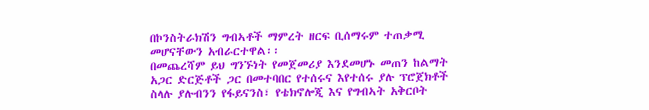በኮንስትራክሽን ግብኣቶች ማምረት ዘርፍ ቢሰማሩም ተጠቃሚ መሆናቸውን አብራርተዋል፡፡
በመጨረሻም ይህ ግንኙነት የመጀመሪያ እንደመሆኑ መጠን ከልማት አጋር ድርጅቶች ጋር በመተባበር የተሰሩና እየተሰሩ ያሉ ፕሮጀክቶች ስላሉ ያሉብንን የፋይናንስ፣ የቴክኖሎጂ እና የግብኣት አቅርቦት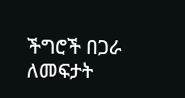ችግሮች በጋራ ለመፍታት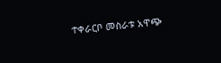ተቀራርቦ መስራቱ አዋጭ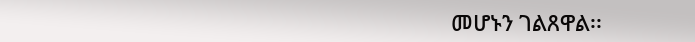መሆኑን ገልጸዋል፡፡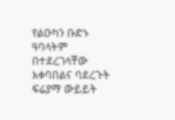የልዑካን ቡድኑ ዓባላትም በተደረገላቸው አቀባበልና ባደረጉት ፍሬያማ ውይይት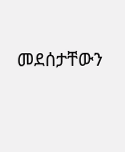መደሰታቸውን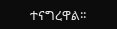ተናግረዋል፡፡